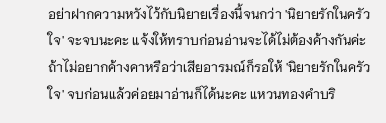อย่าฝากความหวังไว้กับนิยายเรื่องนี้จนกว่า 'นิยายรักในครัวใจ' จะจบนะคะ แจ้งให้ทราบก่อนอ่านจะได้ไม่ต้องค้างกันค่ะ ถ้าไม่อยากค้างคาหรือว่าเสียอารมณ์ก็รอให้ 'นิยายรักในครัวใจ' จบก่อนแล้วค่อยมาอ่านก็ได้นะคะ แหวนทองคำบริ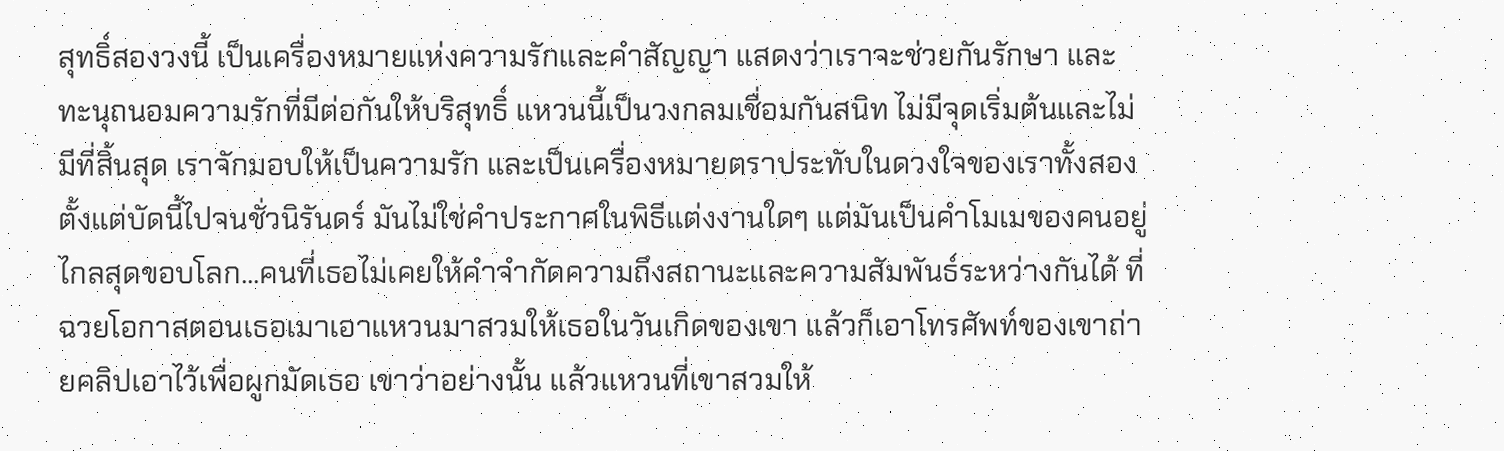สุทธิ์สองวงนี้ เป็นเครื่องหมายแห่งความรักและคำสัญญา แสดงว่าเราจะช่วยกันรักษา และทะนุถนอมความรักที่มีต่อกันให้บริสุทธิ์ แหวนนี้เป็นวงกลมเชื่อมกันสนิท ไม่มีจุดเริ่มต้นและไม่มีที่สิ้นสุด เราจักมอบให้เป็นความรัก และเป็นเครื่องหมายตราประทับในดวงใจของเราทั้งสอง ตั้งแต่บัดนี้ไปจนชั่วนิรันดร์ มันไม่ใช่คำประกาศในพิธีแต่งงานใดๆ แต่มันเป็นคำโมเมของคนอยู่ไกลสุดขอบโลก...คนที่เธอไม่เคยให้คำจำกัดความถึงสถานะและความสัมพันธ์ระหว่างกันได้ ที่ฉวยโอกาสตอนเธอเมาเอาแหวนมาสวมให้เธอในวันเกิดของเขา แล้วก็เอาโทรศัพท์ของเขาถ่ายคลิปเอาไว้เพื่อผูกมัดเธอ เขาว่าอย่างนั้น แล้วแหวนที่เขาสวมให้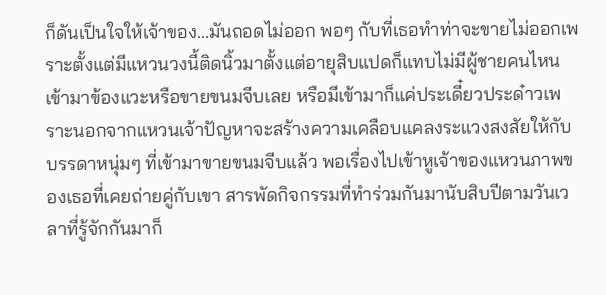ก็ดันเป็นใจให้เจ้าของ...มันถอดไม่ออก พอๆ กับที่เธอทำท่าจะขายไม่ออกเพราะตั้งแต่มีแหวนวงนี้ติดนิ้วมาตั้งแต่อายุสิบแปดก็แทบไม่มีผู้ชายคนไหนเข้ามาข้องแวะหรือขายขนมจีบเลย หรือมีเข้ามาก็แค่ประเดี๋ยวประด๋าวเพราะนอกจากแหวนเจ้าปัญหาจะสร้างความเคลือบแคลงระแวงสงสัยให้กับบรรดาหนุ่มๆ ที่เข้ามาขายขนมจีบแล้ว พอเรื่องไปเข้าหูเจ้าของแหวนภาพของเธอที่เคยถ่ายคู่กับเขา สารพัดกิจกรรมที่ทำร่วมกันมานับสิบปีตามวันเวลาที่รู้จักกันมาก็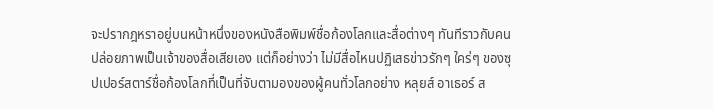จะปรากฎหราอยู่บนหน้าหนึ่งของหนังสือพิมพ์ชื่อก้องโลกและสื่อต่างๆ ทันทีราวกับคนปล่อยภาพเป็นเจ้าของสื่อเสียเอง แต่ก็อย่างว่า ไม่มีสื่อไหนปฏิเสธข่าวรักๆ ใคร่ๆ ของซุปเปอร์สตาร์ชื่อก้องโลกที่เป็นที่จับตามองของผู้คนทั่วโลกอย่าง หลุยส์ อาเธอร์ ส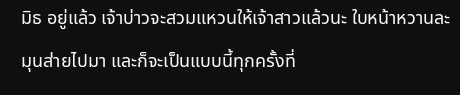มิธ อยู่แล้ว เจ้าบ่าวจะสวมแหวนให้เจ้าสาวแล้วนะ ใบหน้าหวานละมุนส่ายไปมา และก็จะเป็นแบบนี้ทุกครั้งที่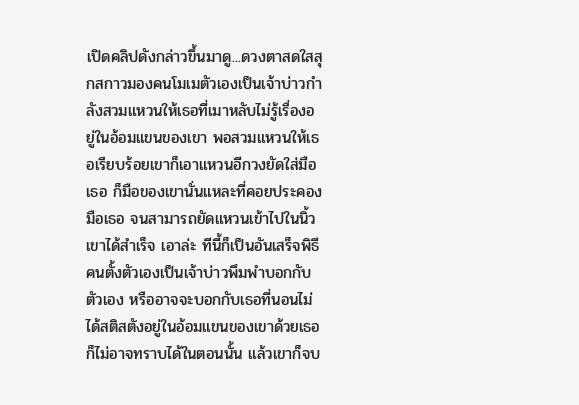เปิดคลิปดังกล่าวขึ้นมาดู...ดวงตาสดใสสุกสกาวมองคนโมเมตัวเองเป็นเจ้าบ่าวกำลังสวมแหวนให้เธอที่เมาหลับไม่รู้เรื่องอยู่ในอ้อมแขนของเขา พอสวมแหวนให้เธอเรียบร้อยเขาก็เอาแหวนอีกวงยัดใส่มือเธอ ก็มือของเขานั่นแหละที่คอยประคองมือเธอ จนสามารถยัดแหวนเข้าไปในนิ้วเขาได้สำเร็จ เอาล่ะ ทีนี้ก็เป็นอันเสร็จพิธี คนตั้งตัวเองเป็นเจ้าบ่าวพึมพำบอกกับตัวเอง หรืออาจจะบอกกับเธอที่นอนไม่ได้สติสตังอยู่ในอ้อมแขนของเขาด้วยเธอก็ไม่อาจทราบได้ในตอนนั้น แล้วเขาก็จบ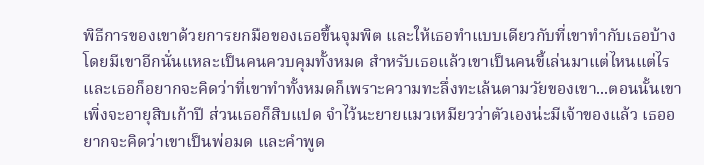พิธีการของเขาด้วยการยกมือของเธอขึ้นจุมพิต และให้เธอทำแบบเดียวกับที่เขาทำกับเธอบ้าง โดยมีเขาอีกนั่นแหละเป็นคนควบคุมทั้งหมด สำหรับเธอแล้วเขาเป็นคนขี้เล่นมาแต่ไหนแต่ไร และเธอก็อยากจะคิดว่าที่เขาทำทั้งหมดก็เพราะความทะลึ่งทะเล้นตามวัยของเขา...ตอนนั้นเขาเพิ่งจะอายุสิบเก้าปี ส่วนเธอก็สิบแปด จำไว้นะยายแมวเหมียวว่าตัวเองน่ะมีเจ้าของแล้ว เธออยากจะคิดว่าเขาเป็นพ่อมด และคำพูด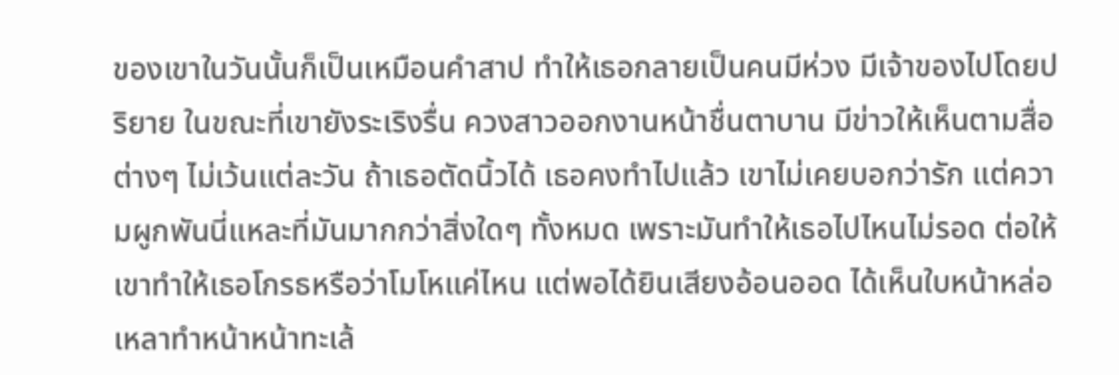ของเขาในวันนั้นก็เป็นเหมือนคำสาป ทำให้เธอกลายเป็นคนมีห่วง มีเจ้าของไปโดยปริยาย ในขณะที่เขายังระเริงรื่น ควงสาวออกงานหน้าชื่นตาบาน มีข่าวให้เห็นตามสื่อต่างๆ ไม่เว้นแต่ละวัน ถ้าเธอตัดนิ้วได้ เธอคงทำไปแล้ว เขาไม่เคยบอกว่ารัก แต่ความผูกพันนี่แหละที่มันมากกว่าสิ่งใดๆ ทั้งหมด เพราะมันทำให้เธอไปไหนไม่รอด ต่อให้เขาทำให้เธอโกรธหรือว่าโมโหแค่ไหน แต่พอได้ยินเสียงอ้อนออด ได้เห็นใบหน้าหล่อเหลาทำหน้าหน้าทะเล้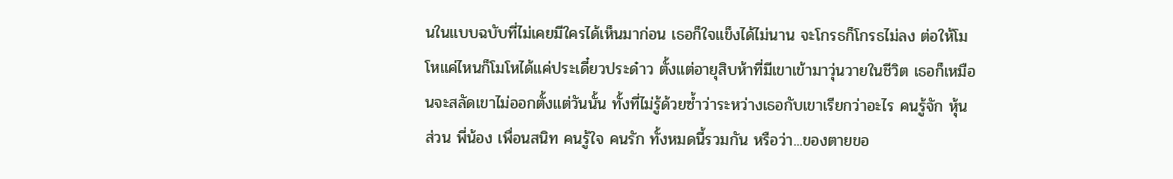นในแบบฉบับที่ไม่เคยมีใครได้เห็นมาก่อน เธอก็ใจแข็งได้ไม่นาน จะโกรธก็โกรธไม่ลง ต่อให้โมโหแค่ไหนก็โมโหได้แค่ประเดี๋ยวประด๋าว ตั้งแต่อายุสิบห้าที่มีเขาเข้ามาวุ่นวายในชีวิต เธอก็เหมือนจะสลัดเขาไม่ออกตั้งแต่วันนั้น ทั้งที่ไม่รู้ด้วยซ้ำว่าระหว่างเธอกับเขาเรียกว่าอะไร คนรู้จัก หุ้นส่วน พี่น้อง เพื่อนสนิท คนรู้ใจ คนรัก ทั้งหมดนี้รวมกัน หรือว่า...ของตายขอ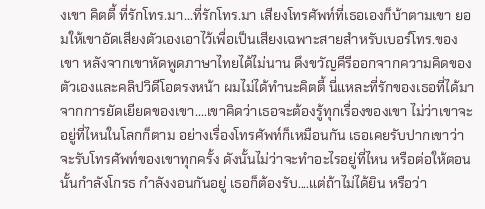งเขา คิตตี้ ที่รักโทร.มา...ที่รักโทร.มา เสียงโทรศัพท์ที่เธอเองก็บ้าตามเขา ยอมให้เขาอัดเสียงตัวเองเอาไว้เพื่อเป็นเสียงเฉพาะสายสำหรับเบอร์โทร.ของเขา หลังจากเขาหัดพูดภาษาไทยได้ไม่นาน ดึงขวัญคีรีออกจากความคิดของตัวเองและคลิปวิดีโอตรงหน้า ผมไม่ได้ทำนะคิตตี้ นี่แหละที่รักของเธอที่ได้มาจากการยัดเยียดของเขา....เขาคิดว่าเธอจะต้องรู้ทุกเรื่องของเขา ไม่ว่าเขาจะอยู่ที่ไหนในโลกก็ตาม อย่างเรื่องโทรศัพท์ก็เหมือนกัน เธอเคยรับปากเขาว่าจะรับโทรศัพท์ของเขาทุกครั้ง ดังนั้นไม่ว่าจะทำอะไรอยู่ที่ไหน หรือต่อให้ตอนนั้นกำลังโกรธ กำลังงอนกันอยู่ เธอก็ต้องรับ....แต่ถ้าไม่ได้ยิน หรือว่า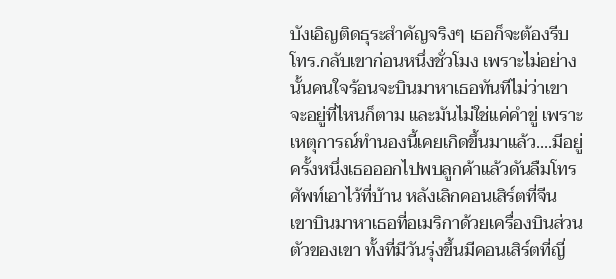บังเอิญติดธุระสำคัญจริงๆ เธอก็จะต้องรีบโทร.กลับเขาก่อนหนึ่งชั่วโมง เพราะไม่อย่างนั้นคนใจร้อนจะบินมาหาเธอทันทีไม่ว่าเขาจะอยู่ที่ไหนก็ตาม และมันไม่ใช่แค่คำขู่ เพราะเหตุการณ์ทำนองนี้เคยเกิดขึ้นมาแล้ว....มีอยู่ครั้งหนึ่งเธอออกไปพบลูกค้าแล้วดันลืมโทรศัพท์เอาไว้ที่บ้าน หลังเลิกคอนเสิร์ตที่จีน เขาบินมาหาเธอที่อเมริกาด้วยเครื่องบินส่วนตัวของเขา ทั้งที่มีวันรุ่งขึ้นมีคอนเสิร์ตที่ญี่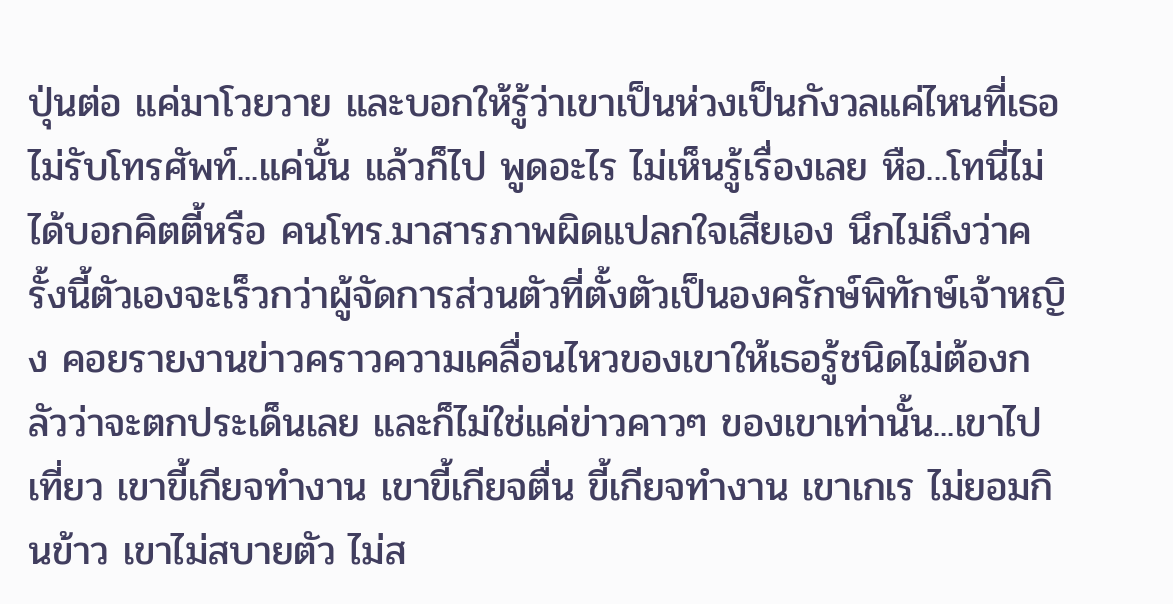ปุ่นต่อ แค่มาโวยวาย และบอกให้รู้ว่าเขาเป็นห่วงเป็นกังวลแค่ไหนที่เธอไม่รับโทรศัพท์...แค่นั้น แล้วก็ไป พูดอะไร ไม่เห็นรู้เรื่องเลย หือ...โทนี่ไม่ได้บอกคิตตี้หรือ คนโทร.มาสารภาพผิดแปลกใจเสียเอง นึกไม่ถึงว่าครั้งนี้ตัวเองจะเร็วกว่าผู้จัดการส่วนตัวที่ตั้งตัวเป็นองครักษ์พิทักษ์เจ้าหญิง คอยรายงานข่าวคราวความเคลื่อนไหวของเขาให้เธอรู้ชนิดไม่ต้องกลัวว่าจะตกประเด็นเลย และก็ไม่ใช่แค่ข่าวคาวๆ ของเขาเท่านั้น...เขาไปเที่ยว เขาขี้เกียจทำงาน เขาขี้เกียจตื่น ขี้เกียจทำงาน เขาเกเร ไม่ยอมกินข้าว เขาไม่สบายตัว ไม่ส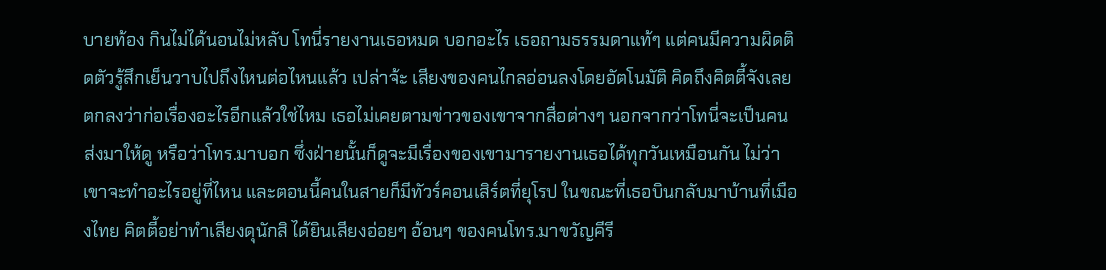บายท้อง กินไม่ได้นอนไม่หลับ โทนี่รายงานเธอหมด บอกอะไร เธอถามธรรมดาแท้ๆ แต่คนมีความผิดติดตัวรู้สึกเย็นวาบไปถึงไหนต่อไหนแล้ว เปล่าจ้ะ เสียงของคนไกลอ่อนลงโดยอัตโนมัติ คิดถึงคิตตี้จังเลย ตกลงว่าก่อเรื่องอะไรอีกแล้วใช่ไหม เธอไม่เคยตามข่าวของเขาจากสื่อต่างๆ นอกจากว่าโทนี่จะเป็นคนส่งมาให้ดู หรือว่าโทร.มาบอก ซึ่งฝ่ายนั้นก็ดูจะมีเรื่องของเขามารายงานเธอได้ทุกวันเหมือนกัน ไม่ว่าเขาจะทำอะไรอยู่ที่ไหน และตอนนี้คนในสายก็มีทัวร์คอนเสิร์ตที่ยุโรป ในขณะที่เธอบินกลับมาบ้านที่เมืองไทย คิตตี้อย่าทำเสียงดุนักสิ ได้ยินเสียงอ่อยๆ อ้อนๆ ของคนโทร.มาขวัญคีรี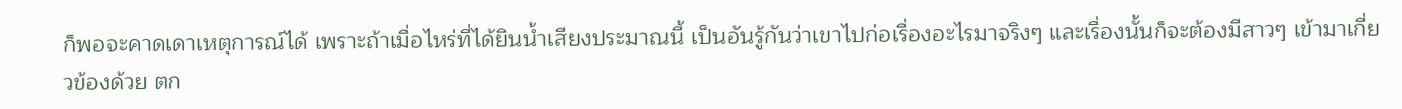ก็พอจะคาดเดาเหตุการณ์ได้ เพราะถ้าเมื่อไหร่ที่ได้ยินน้ำเสียงประมาณนี้ เป็นอันรู้กันว่าเขาไปก่อเรื่องอะไรมาจริงๆ และเรื่องนั้นก็จะต้องมีสาวๆ เข้ามาเกี่ยวข้องด้วย ตก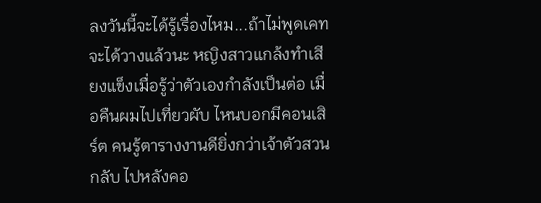ลงวันนี้จะได้รู้เรื่องไหม...ถ้าไม่พูดเคทจะได้วางแล้วนะ หญิงสาวแกล้งทำเสียงแข็งเมื่อรู้ว่าตัวเองกำลังเป็นต่อ เมื่อคืนผมไปเที่ยวผับ ไหนบอกมีคอนเสิร์ต คนรู้ตารางงานดียิ่งกว่าเจ้าตัวสวนกลับ ไปหลังคอ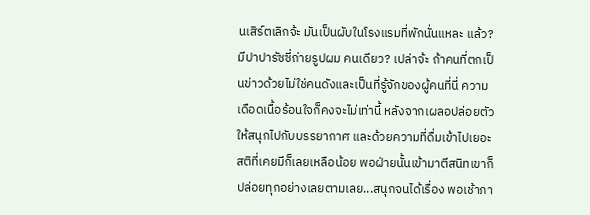นเสิร์ตเลิกจ้ะ มันเป็นผับในโรงแรมที่พักนั่นแหละ แล้ว? มีปาปารัซซี่ถ่ายรูปผม คนเดียว? เปล่าจ้ะ ถ้าคนที่ตกเป็นข่าวด้วยไม่ใช่คนดังและเป็นที่รู้จักของผู้คนที่นี่ ความเดือดเนื้อร้อนใจก็คงจะไม่เท่านี้ หลังจากเผลอปล่อยตัวให้สนุกไปกับบรรยากาศ และด้วยความที่ดื่มเข้าไปเยอะ สติที่เคยมีก็เลยเหลือน้อย พอฝ่ายนั้นเข้ามาตีสนิทเขาก็ปล่อยทุกอย่างเลยตามเลย...สนุกจนได้เรื่อง พอเช้าภา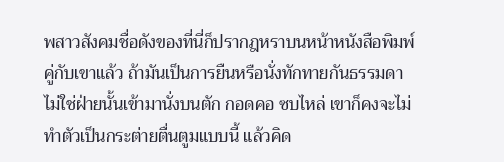พสาวสังคมชื่อดังของที่นี่ก็ปรากฎหราบนหน้าหนังสือพิมพ์คู่กับเขาแล้ว ถ้ามันเป็นการยืนหรือนั่งทักทายกันธรรมดา ไม่ใช่ฝ่ายนั้นเข้ามานั่งบนตัก กอดคอ ซบไหล่ เขาก็คงจะไม่ทำตัวเป็นกระต่ายตื่นตูมแบบนี้ แล้วคิด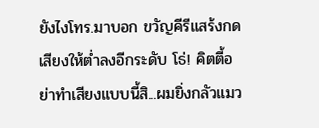ยังไงโทร.มาบอก ขวัญคีรีแสร้งกดเสียงให้ต่ำลงอีกระดับ โธ่! คิตตี้อย่าทำเสียงแบบนี้สิ...ผมยิ่งกลัวแมว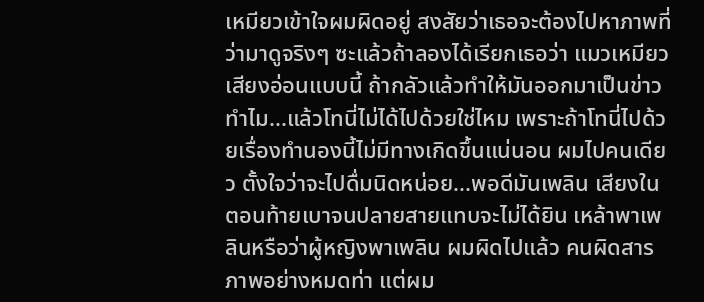เหมียวเข้าใจผมผิดอยู่ สงสัยว่าเธอจะต้องไปหาภาพที่ว่ามาดูจริงๆ ซะแล้วถ้าลองได้เรียกเธอว่า แมวเหมียว เสียงอ่อนแบบนี้ ถ้ากลัวแล้วทำให้มันออกมาเป็นข่าวทำไม...แล้วโทนี่ไม่ได้ไปด้วยใช่ไหม เพราะถ้าโทนี่ไปด้วยเรื่องทำนองนี้ไม่มีทางเกิดขึ้นแน่นอน ผมไปคนเดียว ตั้งใจว่าจะไปดื่มนิดหน่อย...พอดีมันเพลิน เสียงในตอนท้ายเบาจนปลายสายแทบจะไม่ได้ยิน เหล้าพาเพลินหรือว่าผู้หญิงพาเพลิน ผมผิดไปแล้ว คนผิดสารภาพอย่างหมดท่า แต่ผม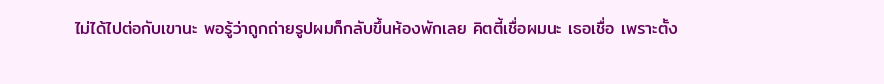ไม่ได้ไปต่อกับเขานะ พอรู้ว่าถูกถ่ายรูปผมก็กลับขึ้นห้องพักเลย คิตตี้เชื่อผมนะ เธอเชื่อ เพราะตั้ง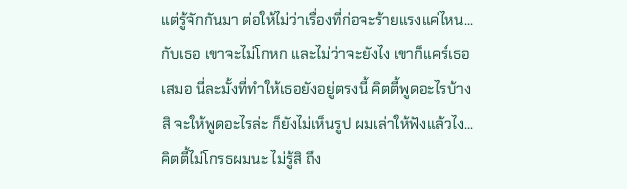แต่รู้จักกันมา ต่อให้ไม่ว่าเรื่องที่ก่อจะร้ายแรงแค่ไหน...กับเธอ เขาจะไม่โกหก และไม่ว่าจะยังไง เขาก็แคร์เธอเสมอ นี่ละมั้งที่ทำให้เธอยังอยู่ตรงนี้ คิตตี้พูดอะไรบ้างสิ จะให้พูดอะไรล่ะ ก็ยังไม่เห็นรูป ผมเล่าให้ฟังแล้วไง...คิตตี้ไม่โกรธผมนะ ไม่รู้สิ ถึง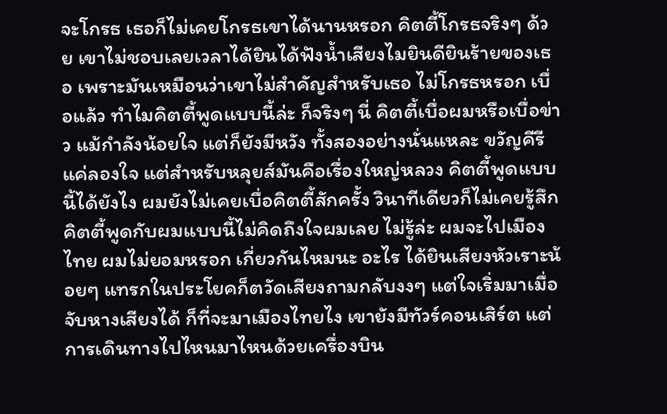จะโกรธ เธอก็ไม่เคยโกรธเขาได้นานหรอก คิตตี้โกรธจริงๆ ด้วย เขาไม่ชอบเลยเวลาได้ยินได้ฟังน้ำเสียงไมยินดียินร้ายของเธอ เพราะมันเหมือนว่าเขาไม่สำคัญสำหรับเธอ ไม่โกรธหรอก เบื่อแล้ว ทำไมคิตตี้พูดแบบนี้ล่ะ ก็จริงๆ นี่ คิตตี้เบื่อผมหรือเบื่อข่าว แม้กำลังน้อยใจ แต่ก็ยังมีหวัง ทั้งสองอย่างนั่นแหละ ขวัญคีรีแค่ลองใจ แต่สำหรับหลุยส์มันคือเรื่องใหญ่หลวง คิตตี้พูดแบบนี้ได้ยังไง ผมยังไม่เคยเบื่อคิตตี้สักครั้ง วินาทีเดียวก็ไม่เคยรู้สึก คิตตี้พูดกับผมแบบนี้ไม่คิดถึงใจผมเลย ไม่รู้ล่ะ ผมจะไปเมืองไทย ผมไม่ยอมหรอก เกี่ยวกันไหมนะ อะไร ได้ยินเสียงหัวเราะน้อยๆ แทรกในประโยคก็ตวัดเสียงถามกลับงงๆ แต่ใจเริ่มมาเมื่อจับหางเสียงได้ ก็ที่จะมาเมืองไทยไง เขายังมีทัวร์คอนเสิร์ต แต่การเดินทางไปไหนมาไหนด้วยเครื่องบิน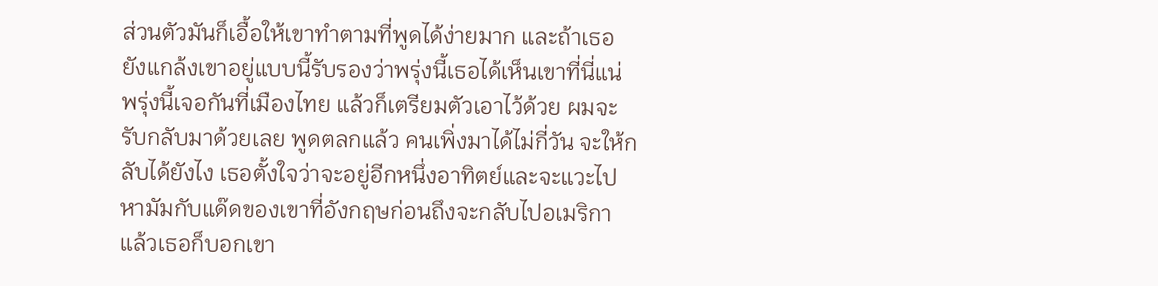ส่วนตัวมันก็เอื้อให้เขาทำตามที่พูดได้ง่ายมาก และถ้าเธอยังแกล้งเขาอยู่แบบนี้รับรองว่าพรุ่งนี้เธอได้เห็นเขาที่นี่แน่ พรุ่งนี้เจอกันที่เมืองไทย แล้วก็เตรียมตัวเอาไว้ด้วย ผมจะรับกลับมาด้วยเลย พูดตลกแล้ว คนเพิ่งมาได้ไม่กี่วัน จะให้กลับได้ยังไง เธอตั้งใจว่าจะอยู่อีกหนึ่งอาทิตย์และจะแวะไปหามัมกับแด๊ดของเขาที่อังกฤษก่อนถึงจะกลับไปอเมริกา แล้วเธอก็บอกเขา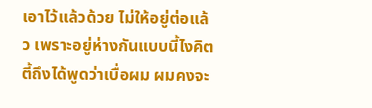เอาไว้แล้วด้วย ไม่ให้อยู่ต่อแล้ว เพราะอยู่ห่างกันแบบนี้ไงคิตตี้ถึงได้พูดว่าเบื่อผม ผมคงจะ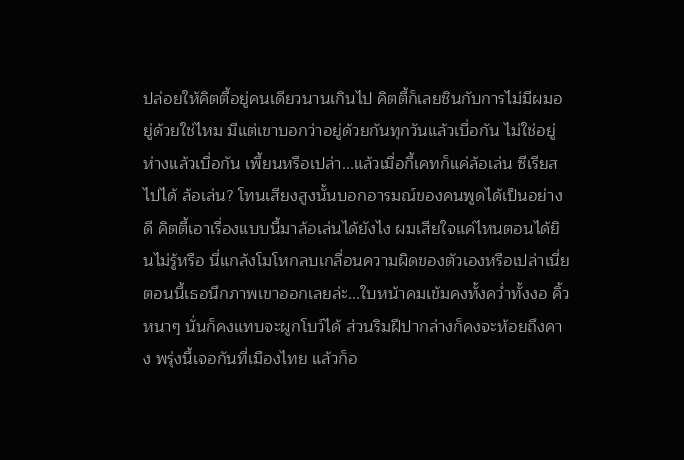ปล่อยให้คิตตี้อยู่คนเดียวนานเกินไป คิตตี้ก็เลยชินกับการไม่มีผมอยู่ด้วยใช่ไหม มีแต่เขาบอกว่าอยู่ด้วยกันทุกวันแล้วเบื่อกัน ไม่ใช่อยู่ห่างแล้วเบื่อกัน เพี้ยนหรือเปล่า...แล้วเมื่อกี้เคทก็แค่ล้อเล่น ซีเรียสไปได้ ล้อเล่น? โทนเสียงสูงนั้นบอกอารมณ์ของคนพูดได้เป็นอย่างดี คิตตี้เอาเรื่องแบบนี้มาล้อเล่นได้ยังไง ผมเสียใจแค่ไหนตอนได้ยินไม่รู้หรือ นี่แกล้งโมโหกลบเกลื่อนความผิดของตัวเองหรือเปล่าเนี่ย ตอนนี้เธอนึกภาพเขาออกเลยล่ะ...ใบหน้าคมเข้มคงทั้งคว่ำทั้งงอ คิ้วหนาๆ นั่นก็คงแทบจะผูกโบว์ได้ ส่วนริมฝีปากล่างก็คงจะห้อยถึงคาง พรุ่งนี้เจอกันที่เมืองไทย แล้วก็อ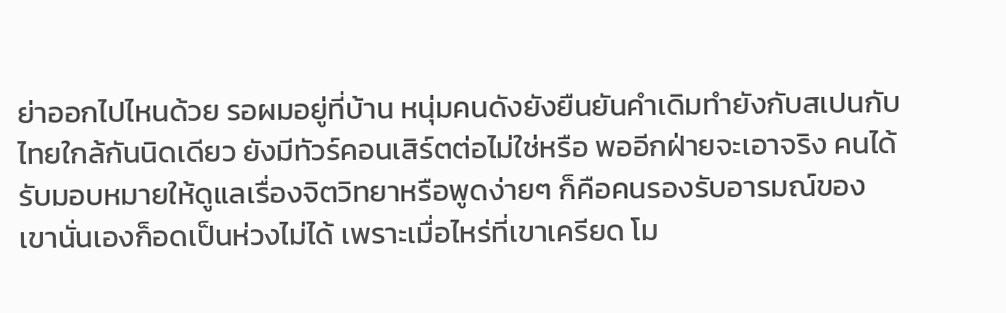ย่าออกไปไหนด้วย รอผมอยู่ที่บ้าน หนุ่มคนดังยังยืนยันคำเดิมทำยังกับสเปนกับไทยใกล้กันนิดเดียว ยังมีทัวร์คอนเสิร์ตต่อไม่ใช่หรือ พออีกฝ่ายจะเอาจริง คนได้รับมอบหมายให้ดูแลเรื่องจิตวิทยาหรือพูดง่ายๆ ก็คือคนรองรับอารมณ์ของเขานั่นเองก็อดเป็นห่วงไม่ได้ เพราะเมื่อไหร่ที่เขาเครียด โม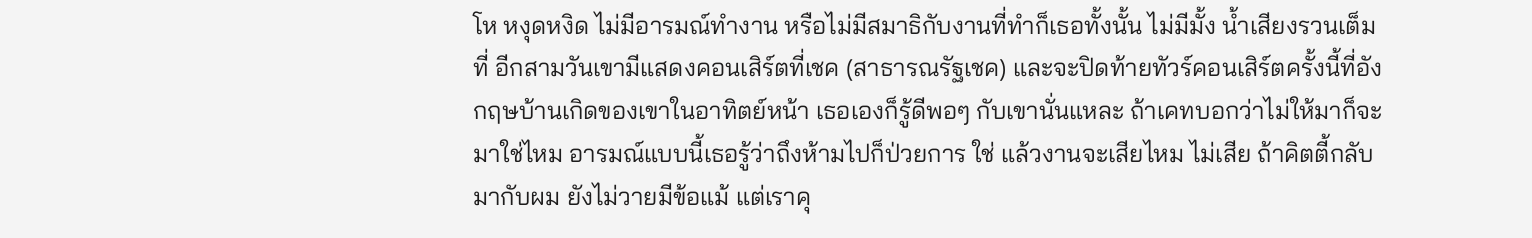โห หงุดหงิด ไม่มีอารมณ์ทำงาน หรือไม่มีสมาธิกับงานที่ทำก็เธอทั้งนั้น ไม่มีมั้ง น้ำเสียงรวนเต็มที่ อีกสามวันเขามีแสดงคอนเสิร์ตที่เชค (สาธารณรัฐเชค) และจะปิดท้ายทัวร์คอนเสิร์ตครั้งนี้ที่อังกฤษบ้านเกิดของเขาในอาทิตย์หน้า เธอเองก็รู้ดีพอๆ กับเขานั่นแหละ ถ้าเคทบอกว่าไม่ให้มาก็จะมาใช่ไหม อารมณ์แบบนี้เธอรู้ว่าถึงห้ามไปก็ป่วยการ ใช่ แล้วงานจะเสียไหม ไม่เสีย ถ้าคิตตี้กลับมากับผม ยังไม่วายมีข้อแม้ แต่เราคุ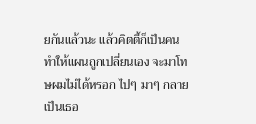ยกันแล้วนะ แล้วคิตตี้ก็เป็นคนทำให้แผนถูกเปลี่ยนเอง จะมาโทษผมไม่ได้หรอก ไปๆ มาๆ กลายเป็นเธอ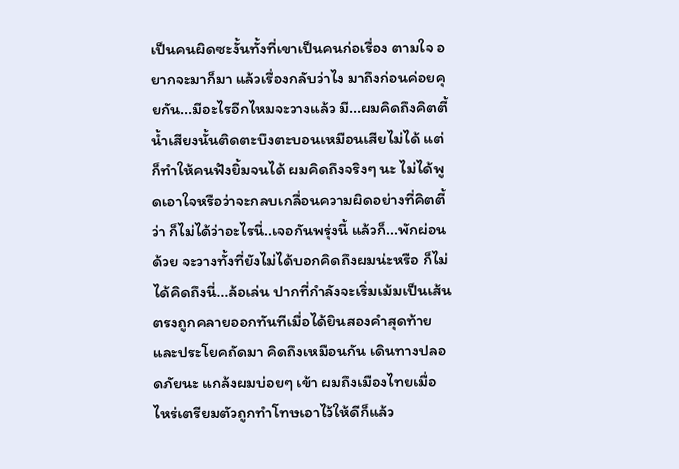เป็นคนผิดซะงั้นทั้งที่เขาเป็นคนก่อเรื่อง ตามใจ อยากจะมาก็มา แล้วเรื่องกลับว่าไง มาถึงก่อนค่อยคุยกัน...มีอะไรอีกไหมจะวางแล้ว มี...ผมคิดถึงคิตตี้ น้ำเสียงนั้นติดตะบึงตะบอนเหมือนเสียไม่ได้ แต่ก็ทำให้คนฟังยิ้มจนได้ ผมคิดถึงจริงๆ นะ ไม่ได้พูดเอาใจหรือว่าจะกลบเกลื่อนความผิดอย่างที่คิตตี้ว่า ก็ไม่ได้ว่าอะไรนี่..เจอกันพรุ่งนี้ แล้วก็...พักผ่อนด้วย จะวางทั้งที่ยังไม่ได้บอกคิดถึงผมน่ะหรือ ก็ไม่ได้คิดถึงนี่...ล้อเล่น ปากที่กำลังจะเริ่มเม้มเป็นเส้นตรงถูกคลายออกทันทีเมื่อได้ยินสองคำสุดท้ายและประโยคถัดมา คิดถึงเหมือนกัน เดินทางปลอดภัยนะ แกล้งผมบ่อยๆ เข้า ผมถึงเมืองไทยเมื่อไหร่เตรียมตัวถูกทำโทษเอาไว้ให้ดีก็แล้ว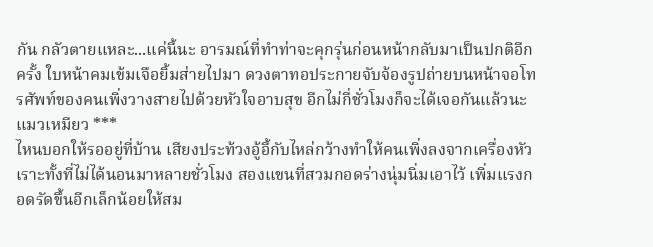กัน กลัวตายแหละ...แค่นี้นะ อารมณ์ที่ทำท่าจะคุกรุ่นก่อนหน้ากลับมาเป็นปกติอีกครั้ง ใบหน้าคมเข้มเจือยิ้มส่ายไปมา ดวงตาทอประกายจับจ้องรูปถ่ายบนหน้าจอโทรศัพท์ของคนเพิ่งวางสายไปด้วยหัวใจอาบสุข อีกไม่กี่ชั่วโมงก็จะได้เจอกันแล้วนะแมวเหมียว ***
ไหนบอกให้รออยู่ที่บ้าน เสียงประท้วงอู้อี้กับไหล่กว้างทำให้คนเพิ่งลงจากเครื่องหัวเราะทั้งที่ไม่ได้นอนมาหลายชั่วโมง สองแขนที่สวมกอดร่างนุ่มนิ่มเอาไว้ เพิ่มแรงกอดรัดขึ้นอีกเล็กน้อยให้สม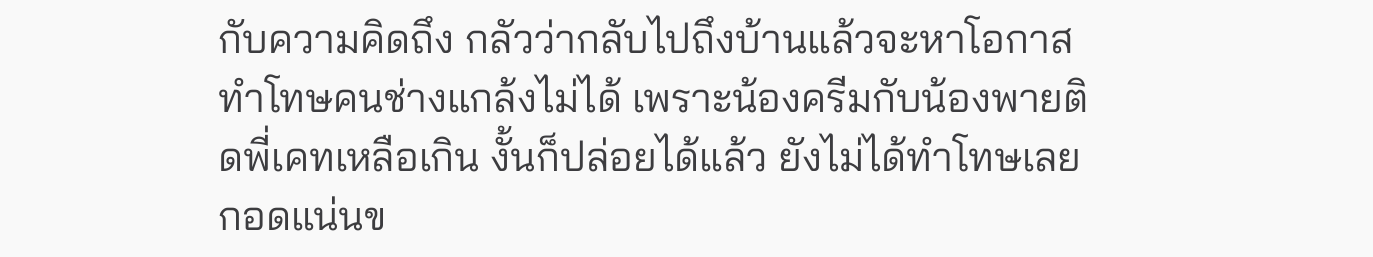กับความคิดถึง กลัวว่ากลับไปถึงบ้านแล้วจะหาโอกาสทำโทษคนช่างแกล้งไม่ได้ เพราะน้องครีมกับน้องพายติดพี่เคทเหลือเกิน งั้นก็ปล่อยได้แล้ว ยังไม่ได้ทำโทษเลย กอดแน่นข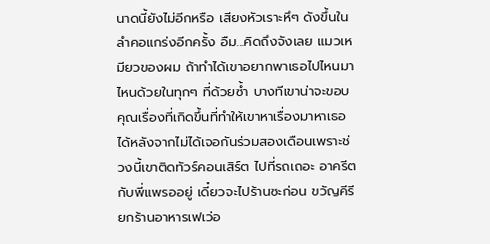นาดนี้ยังไม่อีกหรือ เสียงหัวเราะหึๆ ดังขึ้นในลำคอแกร่งอีกครั้ง อืม...คิดถึงจังเลย แมวเหมียวของผม ถ้าทำได้เขาอยากพาเธอไปไหนมาไหนด้วยในทุกๆ ที่ด้วยซ้ำ บางทีเขาน่าจะขอบคุณเรื่องที่เกิดขึ้นที่ทำให้เขาหาเรื่องมาหาเธอได้หลังจากไม่ได้เจอกันร่วมสองเดือนเพราะช่วงนี้เขาติดทัวร์คอนเสิร์ต ไปที่รถเถอะ อาครีตกับพี่แพรออยู่ เดี๋ยวจะไปร้านซะก่อน ขวัญคีรียกร้านอาหารเฟเว่อ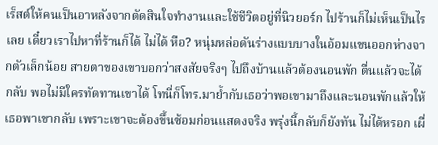เร็สต์ให้คนเป็นอาหลังจากตัดสินใจทำงานและใช้ชีวิตอยู่ที่นิวยอร์ก ไปร้านก็ไม่เห็นเป็นไรเลย เดี๋ยวเราไปหาที่ร้านก็ได้ ไม่ได้ หือ? หนุ่มหล่อดันร่างแบบบางในอ้อมแขนออกห่างจากตัวเล็กน้อย สายตาของเขาบอกว่าสงสัยจริงๆ ไปถึงบ้านแล้วต้องนอนพัก ตื่นแล้วจะได้กลับ พอไม่มีใครทัดทานเขาได้ โทนี่ก็โทร.มาย้ำกับเธอว่าพอเขามาถึงและนอนพักแล้วให้เธอพาเขากลับ เพราะเขาจะต้องขึ้นซ้อมก่อนแสดงจริง พรุ่งนี้กลับก็ยังทัน ไม่ได้หรอก เผื่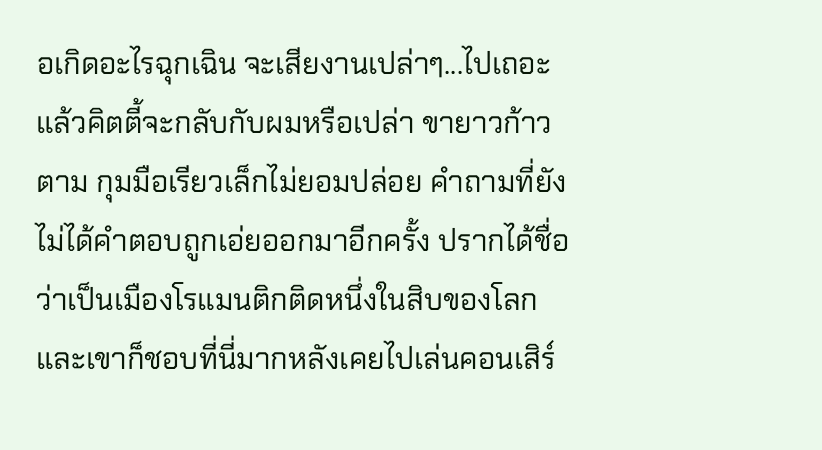อเกิดอะไรฉุกเฉิน จะเสียงานเปล่าๆ...ไปเถอะ แล้วคิตตี้จะกลับกับผมหรือเปล่า ขายาวก้าวตาม กุมมือเรียวเล็กไม่ยอมปล่อย คำถามที่ยังไม่ได้คำตอบถูกเอ่ยออกมาอีกครั้ง ปรากได้ชื่อว่าเป็นเมืองโรแมนติกติดหนึ่งในสิบของโลก และเขาก็ชอบที่นี่มากหลังเคยไปเล่นคอนเสิร์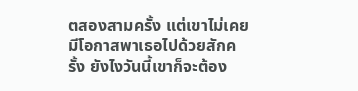ตสองสามครั้ง แต่เขาไม่เคยมีโอกาสพาเธอไปด้วยสักครั้ง ยังไงวันนี้เขาก็จะต้อง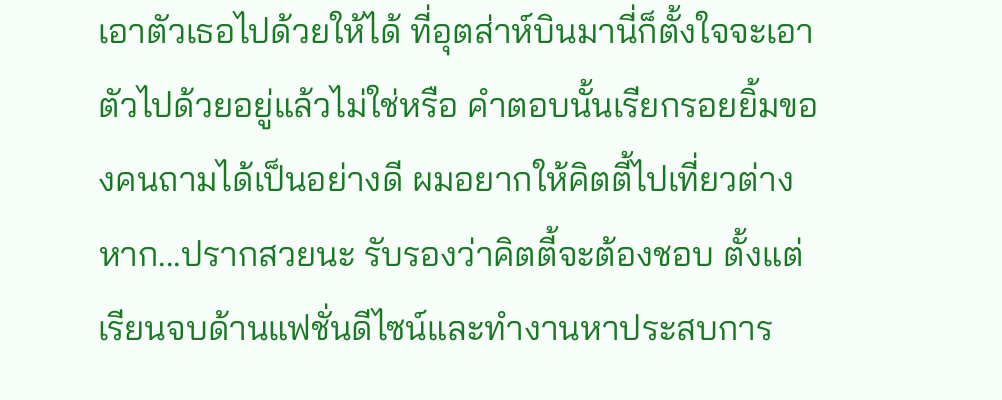เอาตัวเธอไปด้วยให้ได้ ที่อุตส่าห์บินมานี่ก็ตั้งใจจะเอาตัวไปด้วยอยู่แล้วไม่ใช่หรือ คำตอบนั้นเรียกรอยยิ้มของคนถามได้เป็นอย่างดี ผมอยากให้คิตตี้ไปเที่ยวต่างหาก...ปรากสวยนะ รับรองว่าคิตตี้จะต้องชอบ ตั้งแต่เรียนจบด้านแฟชั่นดีไซน์และทำงานหาประสบการ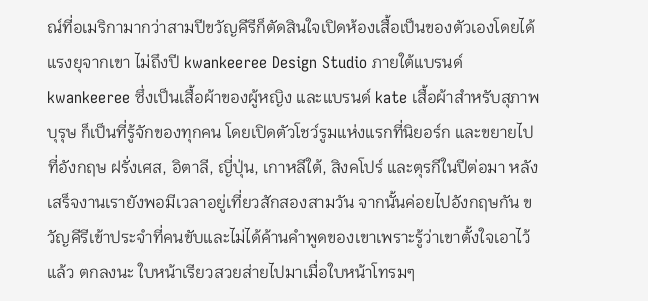ณ์ที่อเมริกามากว่าสามปีขวัญคีรีก็ตัดสินใจเปิดห้องเสื้อเป็นของตัวเองโดยได้แรงยุจากเขา ไม่ถึงปี kwankeeree Design Studio ภายใต้แบรนด์ kwankeeree ซึ่งเป็นเสื้อผ้าของผู้หญิง และแบรนด์ kate เสื้อผ้าสำหรับสุภาพบุรุษ ก็เป็นที่รู้จักของทุกคน โดยเปิดตัวโชว์รูมแห่งแรกที่นิยอร์ก และขยายไปที่อังกฤษ ฝรั่งเศส, อิตาลี, ญี่ปุ่น, เกาหลีใต้, สิงคโปร์ และตุรกีในปีต่อมา หลังเสร็จงานเรายังพอมีเวลาอยู่เที่ยวสักสองสามวัน จากนั้นค่อยไปอังกฤษกัน ขวัญคีรีเข้าประจำที่คนขับและไม่ได้ค้านคำพูดของเขาเพราะรู้ว่าเขาตั้งใจเอาไว้แล้ว ตกลงนะ ใบหน้าเรียวสวยส่ายไปมาเมื่อใบหน้าโทรมๆ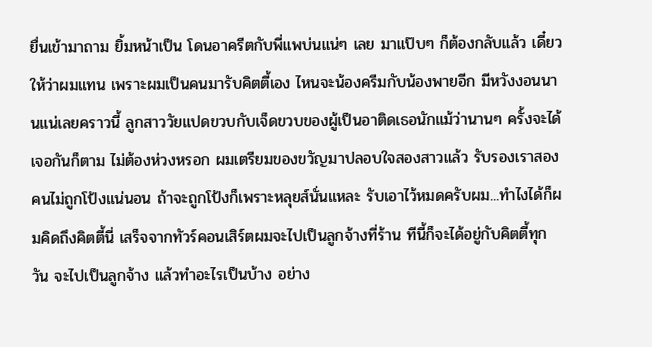ยื่นเข้ามาถาม ยิ้มหน้าเป็น โดนอาครีตกับพี่แพบ่นแน่ๆ เลย มาแป๊บๆ ก็ต้องกลับแล้ว เดี๋ยวให้ว่าผมแทน เพราะผมเป็นคนมารับคิตตี้เอง ไหนจะน้องครีมกับน้องพายอีก มีหวังงอนนานแน่เลยคราวนี้ ลูกสาววัยแปดขวบกับเจ็ดขวบของผู้เป็นอาติดเธอนักแม้ว่านานๆ ครั้งจะได้เจอกันก็ตาม ไม่ต้องห่วงหรอก ผมเตรียมของขวัญมาปลอบใจสองสาวแล้ว รับรองเราสองคนไม่ถูกโป้งแน่นอน ถ้าจะถูกโป้งก็เพราะหลุยส์นั่นแหละ รับเอาไว้หมดครับผม...ทำไงได้ก็ผมคิดถึงคิตตี้นี่ เสร็จจากทัวร์คอนเสิร์ตผมจะไปเป็นลูกจ้างที่ร้าน ทีนี้ก็จะได้อยู่กับคิตตี้ทุกวัน จะไปเป็นลูกจ้าง แล้วทำอะไรเป็นบ้าง อย่าง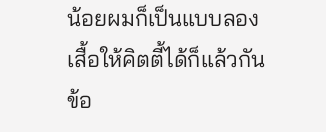น้อยผมก็เป็นแบบลองเสื้อให้คิตตี้ได้ก็แล้วกัน ข้อ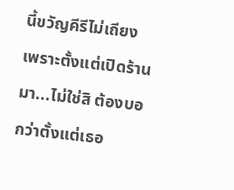นี้ขวัญคีรีไม่เถียง เพราะตั้งแต่เปิดร้านมา...ไม่ใช่สิ ต้องบอกว่าตั้งแต่เธอ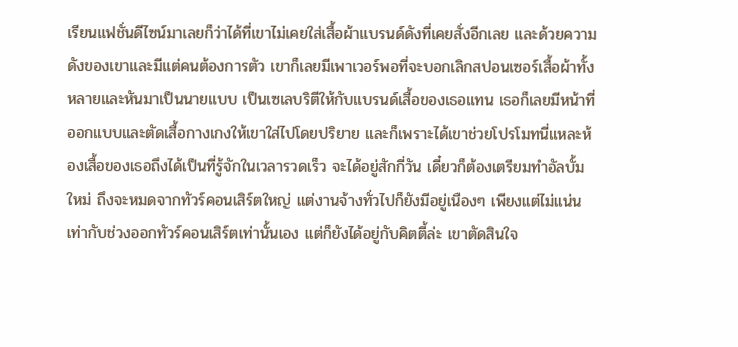เรียนแฟชั่นดีไซน์มาเลยก็ว่าได้ที่เขาไม่เคยใส่เสื้อผ้าแบรนด์ดังที่เคยสั่งอีกเลย และด้วยความดังของเขาและมีแต่คนต้องการตัว เขาก็เลยมีเพาเวอร์พอที่จะบอกเลิกสปอนเซอร์เสื้อผ้าทั้งหลายและหันมาเป็นนายแบบ เป็นเซเลบริตีให้กับแบรนด์เสื้อของเธอแทน เธอก็เลยมีหน้าที่ออกแบบและตัดเสื้อกางเกงให้เขาใส่ไปโดยปริยาย และก็เพราะได้เขาช่วยโปรโมทนี่แหละห้องเสื้อของเธอถึงได้เป็นที่รู้จักในเวลารวดเร็ว จะได้อยู่สักกี่วัน เดี๋ยวก็ต้องเตรียมทำอัลบั้มใหม่ ถึงจะหมดจากทัวร์คอนเสิร์ตใหญ่ แต่งานจ้างทั่วไปก็ยังมีอยู่เนืองๆ เพียงแต่ไม่แน่นเท่ากับช่วงออกทัวร์คอนเสิร์ตเท่านั้นเอง แต่ก็ยังได้อยู่กับคิตตี้ล่ะ เขาตัดสินใจ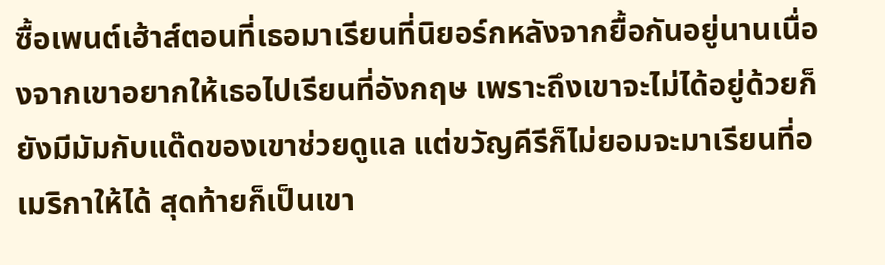ซื้อเพนต์เฮ้าส์ตอนที่เธอมาเรียนที่นิยอร์กหลังจากยื้อกันอยู่นานเนื่องจากเขาอยากให้เธอไปเรียนที่อังกฤษ เพราะถึงเขาจะไม่ได้อยู่ด้วยก็ยังมีมัมกับแด๊ดของเขาช่วยดูแล แต่ขวัญคีรีก็ไม่ยอมจะมาเรียนที่อเมริกาให้ได้ สุดท้ายก็เป็นเขา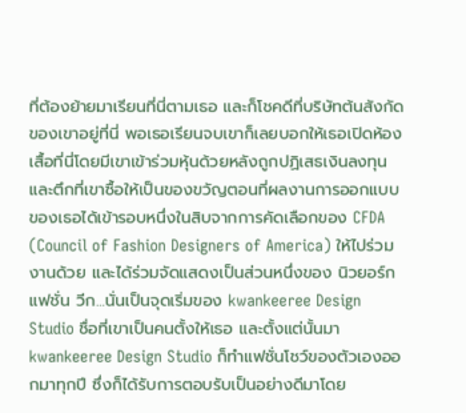ที่ต้องย้ายมาเรียนที่นี่ตามเธอ และก็โชคดีที่บริษัทต้นสังกัดของเขาอยู่ที่นี่ พอเธอเรียนจบเขาก็เลยบอกให้เธอเปิดห้องเสื้อที่นี่โดยมีเขาเข้าร่วมหุ้นด้วยหลังถูกปฏิเสธเงินลงทุนและตึกที่เขาซื้อให้เป็นของขวัญตอนที่ผลงานการออกแบบของเธอได้เข้ารอบหนึ่งในสิบจากการคัดเลือกของ CFDA (Council of Fashion Designers of America) ให้ไปร่วมงานด้วย และได้ร่วมจัดแสดงเป็นส่วนหนึ่งของ นิวยอร์ก แฟชั่น วีก...นั่นเป็นจุดเริ่มของ kwankeeree Design Studio ชื่อที่เขาเป็นคนตั้งให้เธอ และตั้งแต่นั้นมา kwankeeree Design Studio ก็ทำแฟชั่นโชว์ของตัวเองออกมาทุกปี ซึ่งก็ได้รับการตอบรับเป็นอย่างดีมาโดย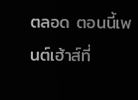ตลอด ตอนนี้เพนต์เฮ้าส์ที่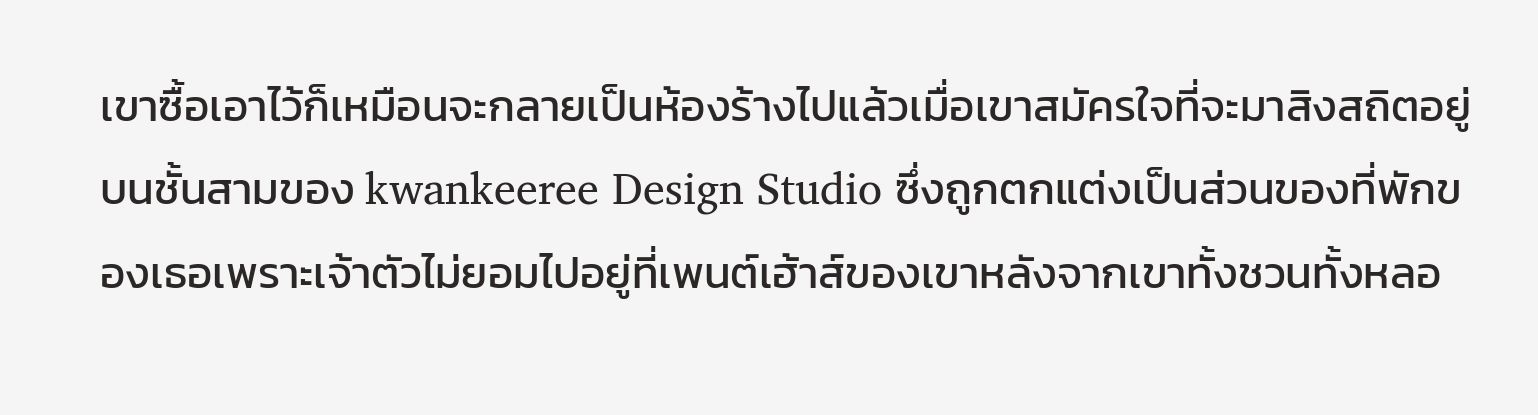เขาซื้อเอาไว้ก็เหมือนจะกลายเป็นห้องร้างไปแล้วเมื่อเขาสมัครใจที่จะมาสิงสถิตอยู่บนชั้นสามของ kwankeeree Design Studio ซึ่งถูกตกแต่งเป็นส่วนของที่พักของเธอเพราะเจ้าตัวไม่ยอมไปอยู่ที่เพนต์เฮ้าส์ของเขาหลังจากเขาทั้งชวนทั้งหลอ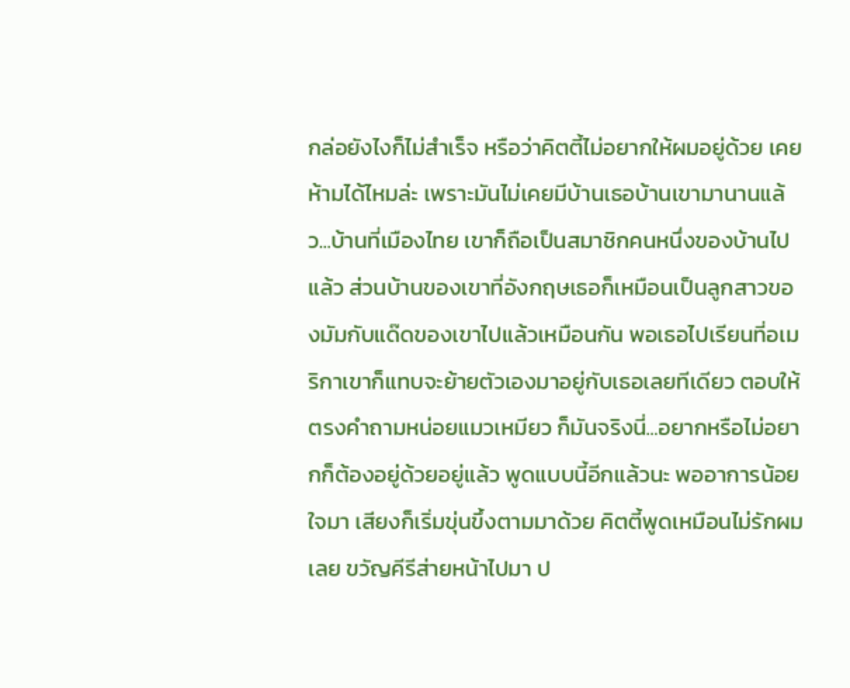กล่อยังไงก็ไม่สำเร็จ หรือว่าคิตตี้ไม่อยากให้ผมอยู่ด้วย เคยห้ามได้ไหมล่ะ เพราะมันไม่เคยมีบ้านเธอบ้านเขามานานแล้ว...บ้านที่เมืองไทย เขาก็ถือเป็นสมาชิกคนหนึ่งของบ้านไปแล้ว ส่วนบ้านของเขาที่อังกฤษเธอก็เหมือนเป็นลูกสาวของมัมกับแด๊ดของเขาไปแล้วเหมือนกัน พอเธอไปเรียนที่อเมริกาเขาก็แทบจะย้ายตัวเองมาอยู่กับเธอเลยทีเดียว ตอบให้ตรงคำถามหน่อยแมวเหมียว ก็มันจริงนี่...อยากหรือไม่อยากก็ต้องอยู่ด้วยอยู่แล้ว พูดแบบนี้อีกแล้วนะ พออาการน้อยใจมา เสียงก็เริ่มขุ่นขึ้งตามมาด้วย คิตตี้พูดเหมือนไม่รักผมเลย ขวัญคีรีส่ายหน้าไปมา ป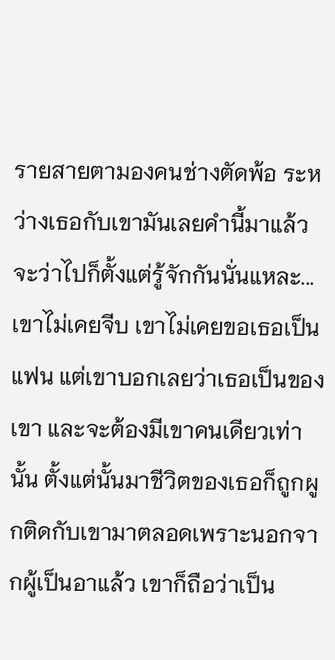รายสายตามองคนช่างตัดพ้อ ระหว่างเธอกับเขามันเลยคำนี้มาแล้ว จะว่าไปก็ตั้งแต่รู้จักกันนั่นแหละ...เขาไม่เคยจีบ เขาไม่เคยขอเธอเป็นแฟน แต่เขาบอกเลยว่าเธอเป็นของเขา และจะต้องมีเขาคนเดียวเท่านั้น ตั้งแต่นั้นมาชีวิตของเธอก็ถูกผูกติดกับเขามาตลอดเพราะนอกจากผู้เป็นอาแล้ว เขาก็ถือว่าเป็น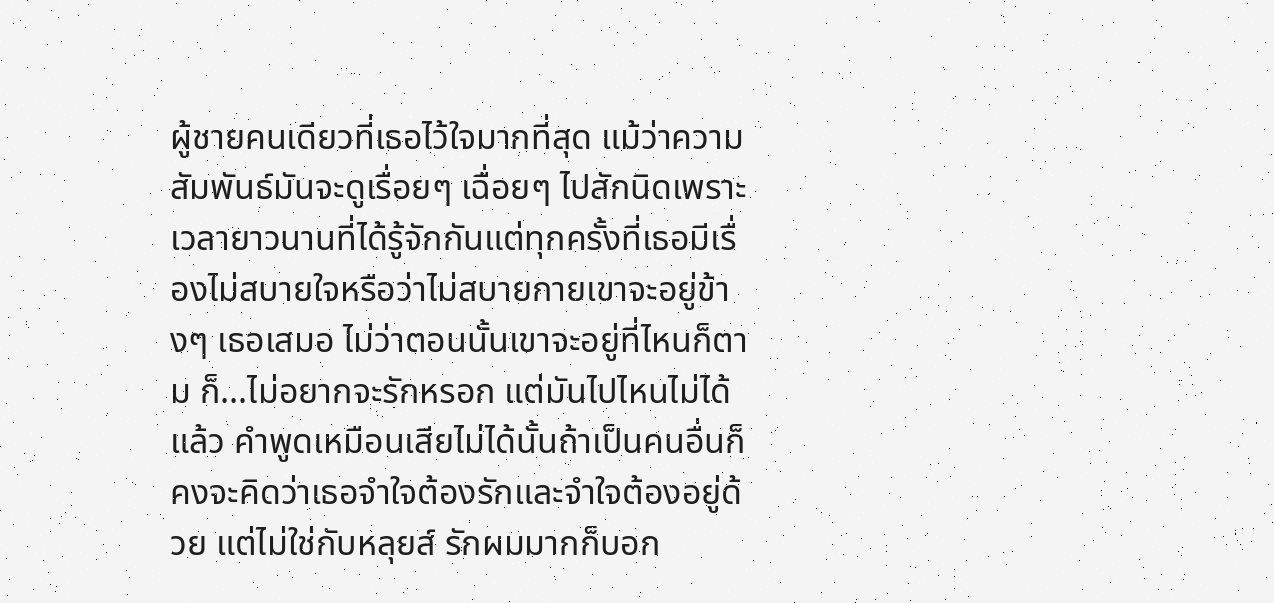ผู้ชายคนเดียวที่เธอไว้ใจมากที่สุด แม้ว่าความสัมพันธ์มันจะดูเรื่อยๆ เฉื่อยๆ ไปสักนิดเพราะเวลายาวนานที่ได้รู้จักกันแต่ทุกครั้งที่เธอมีเรื่องไม่สบายใจหรือว่าไม่สบายกายเขาจะอยู่ข้างๆ เธอเสมอ ไม่ว่าตอนนั้นเขาจะอยู่ที่ไหนก็ตาม ก็...ไม่อยากจะรักหรอก แต่มันไปไหนไม่ได้แล้ว คำพูดเหมือนเสียไม่ได้นั้นถ้าเป็นคนอื่นก็คงจะคิดว่าเธอจำใจต้องรักและจำใจต้องอยู่ด้วย แต่ไม่ใช่กับหลุยส์ รักผมมากก็บอก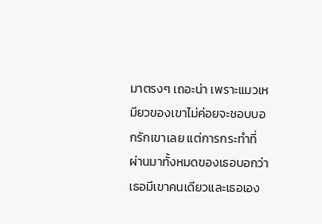มาตรงๆ เถอะน่า เพราะแมวเหมียวของเขาไม่ค่อยจะชอบบอกรักเขาเลย แต่การกระทำที่ผ่านมาทั้งหมดของเธอบอกว่าเธอมีเขาคนเดียวและเธอเอง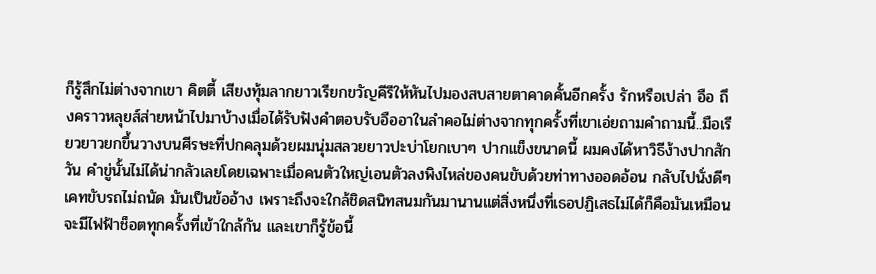ก็รู้สึกไม่ต่างจากเขา คิตตี้ เสียงทุ้มลากยาวเรียกขวัญคีรีให้หันไปมองสบสายตาคาดคั้นอีกครั้ง รักหรือเปล่า อือ ถึงคราวหลุยส์ส่ายหน้าไปมาบ้างเมื่อได้รับฟังคำตอบรับอืออาในลำคอไม่ต่างจากทุกครั้งที่เขาเอ่ยถามคำถามนี้..มือเรียวยาวยกขึ้นวางบนศีรษะที่ปกคลุมด้วยผมนุ่มสลวยยาวปะบ่าโยกเบาๆ ปากแข็งขนาดนี้ ผมคงได้หาวิธีง้างปากสักวัน คำขู่นั้นไม่ได้น่ากลัวเลยโดยเฉพาะเมื่อคนตัวใหญ่เอนตัวลงพิงไหล่ของคนขับด้วยท่าทางออดอ้อน กลับไปนั่งดีๆ เคทขับรถไม่ถนัด มันเป็นข้ออ้าง เพราะถึงจะใกล้ชิดสนิทสนมกันมานานแต่สิ่งหนึ่งที่เธอปฏิเสธไม่ได้ก็คือมันเหมือนจะมีไฟฟ้าช็อตทุกครั้งที่เข้าใกล้กัน และเขาก็รู้ข้อนี้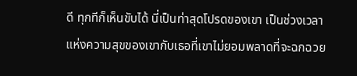ดี ทุกทีก็เห็นขับได้ นี่เป็นท่าสุดโปรดของเขา เป็นช่วงเวลาแห่งความสุขของเขากับเธอที่เขาไม่ยอมพลาดที่จะฉกฉวย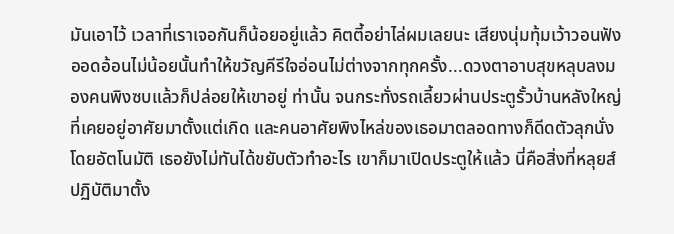มันเอาไว้ เวลาที่เราเจอกันก็น้อยอยู่แล้ว คิตตี้อย่าไล่ผมเลยนะ เสียงนุ่มทุ้มเว้าวอนฟังออดอ้อนไม่น้อยนั้นทำให้ขวัญคีรีใจอ่อนไม่ต่างจากทุกครั้ง...ดวงตาอาบสุขหลุบลงมองคนพิงซบแล้วก็ปล่อยให้เขาอยู่ ท่านั้น จนกระทั่งรถเลี้ยวผ่านประตูรั้วบ้านหลังใหญ่ที่เคยอยู่อาศัยมาตั้งแต่เกิด และคนอาศัยพิงไหล่ของเธอมาตลอดทางก็ดีดตัวลุกนั่งโดยอัตโนมัติ เธอยังไม่ทันได้ขยับตัวทำอะไร เขาก็มาเปิดประตูให้แล้ว นี่คือสิ่งที่หลุยส์ปฏิบัติมาตั้ง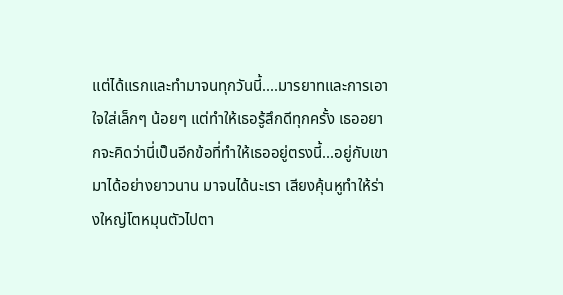แต่ได้แรกและทำมาจนทุกวันนี้....มารยาทและการเอาใจใส่เล็กๆ น้อยๆ แต่ทำให้เธอรู้สึกดีทุกครั้ง เธออยากจะคิดว่านี่เป็นอีกข้อที่ทำให้เธออยู่ตรงนี้...อยู่กับเขามาได้อย่างยาวนาน มาจนได้นะเรา เสียงคุ้นหูทำให้ร่างใหญ่โตหมุนตัวไปตา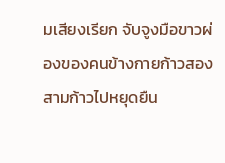มเสียงเรียก จับจูงมือขาวผ่องของคนข้างกายก้าวสองสามก้าวไปหยุดยืน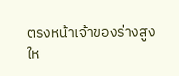ตรงหน้าเจ้าของร่างสูงให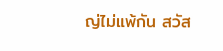ญ่ไม่แพ้กัน สวัส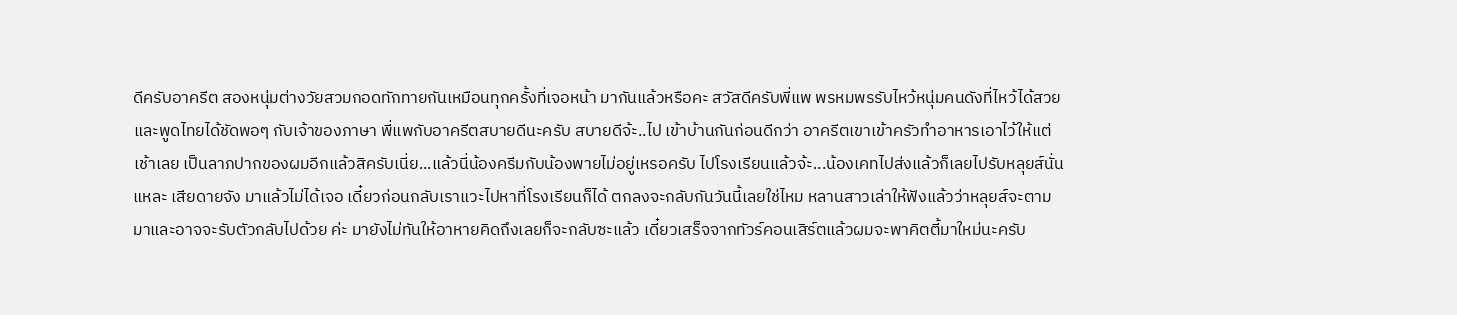ดีครับอาครีต สองหนุ่มต่างวัยสวมกอดทักทายกันเหมือนทุกครั้งที่เจอหน้า มากันแล้วหรือคะ สวัสดีครับพี่แพ พรหมพรรับไหว้หนุ่มคนดังที่ไหว้ได้สวยและพูดไทยได้ชัดพอๆ กับเจ้าของภาษา พี่แพกับอาครีตสบายดีนะครับ สบายดีจ้ะ..ไป เข้าบ้านกันก่อนดีกว่า อาครีตเขาเข้าครัวทำอาหารเอาไว้ให้แต่เช้าเลย เป็นลาภปากของผมอีกแล้วสิครับเนี่ย...แล้วนี่น้องครีมกับน้องพายไม่อยู่เหรอครับ ไปโรงเรียนแล้วจ้ะ...น้องเคทไปส่งแล้วก็เลยไปรับหลุยส์นั่นแหละ เสียดายจัง มาแล้วไม่ได้เจอ เดี๋ยวก่อนกลับเราแวะไปหาที่โรงเรียนก็ได้ ตกลงจะกลับกันวันนี้เลยใช่ไหม หลานสาวเล่าให้ฟังแล้วว่าหลุยส์จะตามมาและอาจจะรับตัวกลับไปด้วย ค่ะ มายังไม่ทันให้อาหายคิดถึงเลยก็จะกลับซะแล้ว เดี๋ยวเสร็จจากทัวร์คอนเสิร์ตแล้วผมจะพาคิตตี้มาใหม่นะครับ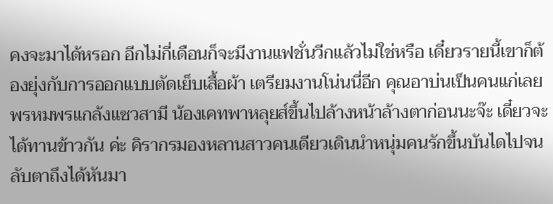คงจะมาได้หรอก อีกไม่กี่เดือนก็จะมีงานแฟชั่นวีกแล้วไม่ใช่หรือ เดี๋ยวรายนี้เขาก็ต้องยุ่งกับการออกแบบตัดเย็บเสื้อผ้า เตรียมงานโน่นนี่อีก คุณอาบ่นเป็นคนแก่เลย พรหมพรแกล้งแซวสามี น้องเคทพาหลุยส์ขึ้นไปล้างหน้าล้างตาก่อนนะจ๊ะ เดี๋ยวจะได้ทานข้าวกัน ค่ะ คิรากรมองหลานสาวคนเดียวเดินนำหนุ่มคนรักขึ้นบันไดไปจนลับตาถึงได้หันมา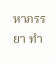หาภรรยา ทำ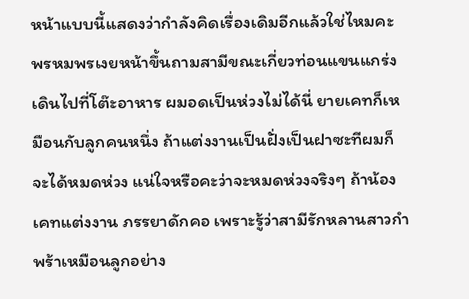หน้าแบบนี้แสดงว่ากำลังคิดเรื่องเดิมอีกแล้วใช่ไหมคะ พรหมพรเงยหน้าขึ้นถามสามีขณะเกี่ยวท่อนแขนแกร่งเดินไปที่โต๊ะอาหาร ผมอดเป็นห่วงไม่ได้นี่ ยายเคทก็เหมือนกับลูกคนหนึ่ง ถ้าแต่งงานเป็นฝั่งเป็นฝาซะทีผมก็จะได้หมดห่วง แน่ใจหรือคะว่าจะหมดห่วงจริงๆ ถ้าน้องเคทแต่งงาน ภรรยาดักคอ เพราะรู้ว่าสามีรักหลานสาวกำพร้าเหมือนลูกอย่าง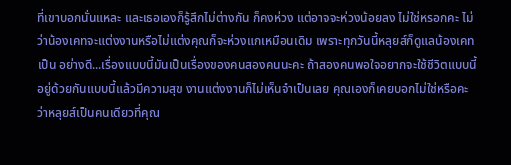ที่เขาบอกนั่นแหละ และเธอเองก็รู้สึกไม่ต่างกัน ก็คงห่วง แต่อาจจะห่วงน้อยลง ไม่ใช่หรอกคะ ไม่ว่าน้องเคทจะแต่งงานหรือไม่แต่งคุณก็จะห่วงแกเหมือนเดิม เพราะทุกวันนี้หลุยส์ก็ดูแลน้องเคทเป็น อย่างดี...เรื่องแบบนี้มันเป็นเรื่องของคนสองคนนะคะ ถ้าสองคนพอใจอยากจะใช้ชีวิตแบบนี้ อยู่ด้วยกันแบบนี้แล้วมีความสุข งานแต่งงานก็ไม่เห็นจำเป็นเลย คุณเองก็เคยบอกไม่ใช่หรือคะว่าหลุยส์เป็นคนเดียวที่คุณ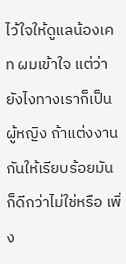ไว้ใจให้ดูแลน้องเคท ผมเข้าใจ แต่ว่ายังไงทางเราก็เป็นผู้หญิง ถ้าแต่งงานกันให้เรียบร้อยมันก็ดีกว่าไม่ใช่หรือ เพิ่ง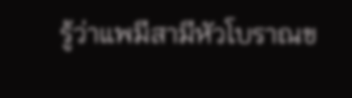รู้ว่าแพมีสามีหัวโบราณข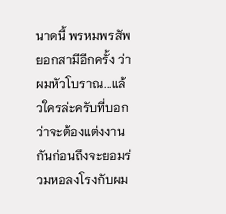นาดนี้ พรหมพรสัพยอกสามีอีกครั้ง ว่าผมหัวโบราณ...แล้วใครล่ะครับที่บอกว่าจะต้องแต่งงานกันก่อนถึงจะยอมร่วมหอลงโรงกับผม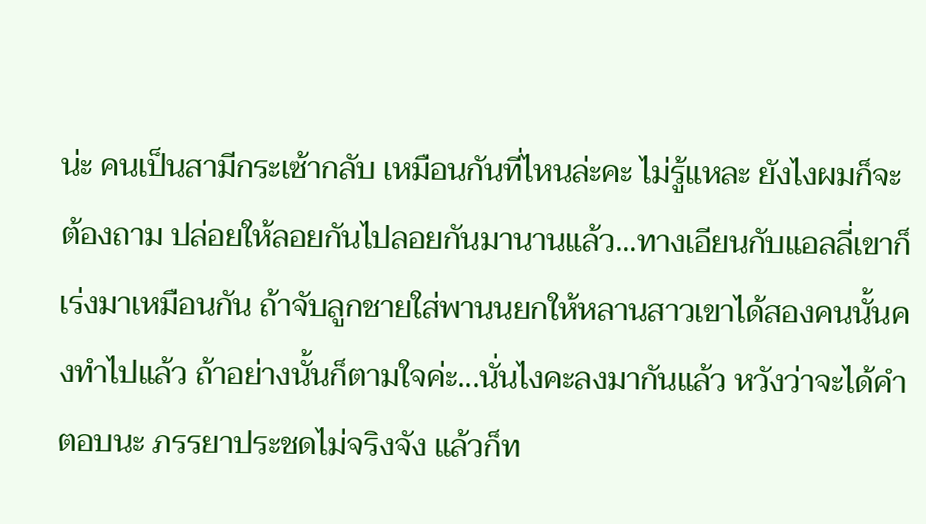น่ะ คนเป็นสามีกระเซ้ากลับ เหมือนกันที่ไหนล่ะคะ ไม่รู้แหละ ยังไงผมก็จะต้องถาม ปล่อยให้ลอยกันไปลอยกันมานานแล้ว...ทางเอียนกับแอลลี่เขาก็เร่งมาเหมือนกัน ถ้าจับลูกชายใส่พานนยกให้หลานสาวเขาได้สองคนนั้นคงทำไปแล้ว ถ้าอย่างนั้นก็ตามใจค่ะ...นั่นไงคะลงมากันแล้ว หวังว่าจะได้คำตอบนะ ภรรยาประชดไม่จริงจัง แล้วก็ท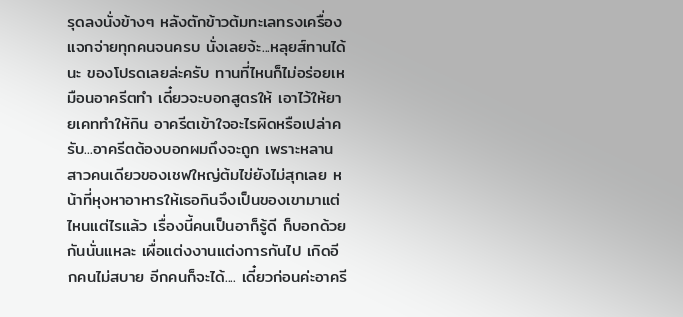รุดลงนั่งข้างๆ หลังตักข้าวต้มทะเลทรงเครื่องแจกจ่ายทุกคนจนครบ นั่งเลยจ้ะ...หลุยส์ทานได้นะ ของโปรดเลยล่ะครับ ทานที่ไหนก็ไม่อร่อยเหมือนอาครีตทำ เดี๋ยวจะบอกสูตรให้ เอาไว้ให้ยายเคททำให้กิน อาครีตเข้าใจอะไรผิดหรือเปล่าครับ...อาครีตต้องบอกผมถึงจะถูก เพราะหลานสาวคนเดียวของเชฟใหญ่ต้มไข่ยังไม่สุกเลย หน้าที่หุงหาอาหารให้เธอกินจึงเป็นของเขามาแต่ไหนแต่ไรแล้ว เรื่องนี้คนเป็นอาก็รู้ดี ก็บอกด้วยกันนั่นแหละ เผื่อแต่งงานแต่งการกันไป เกิดอีกคนไม่สบาย อีกคนก็จะได้.... เดี๋ยวก่อนค่ะอาครี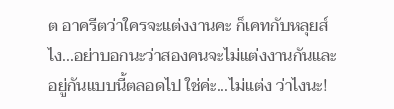ต อาครีตว่าใครจะแต่งงานคะ ก็เคทกับหลุยส์ไง...อย่าบอกนะว่าสองคนจะไม่แต่งงานกันและอยู่กันแบบนี้ตลอดไป ใช่ค่ะ...ไม่แต่ง ว่าไงนะ!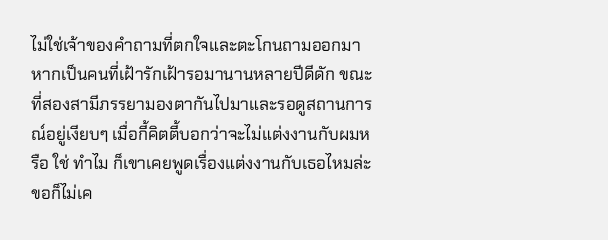ไม่ใช่เจ้าของคำถามที่ตกใจและตะโกนถามออกมา หากเป็นคนที่เฝ้ารักเฝ้ารอมานานหลายปีดีดัก ขณะที่สองสามีภรรยามองตากันไปมาและรอดูสถานการณ์อยู่เงียบๆ เมื่อกี้คิตตี้บอกว่าจะไม่แต่งงานกับผมหรือ ใช่ ทำไม ก็เขาเคยพูดเรื่องแต่งงานกับเธอไหมล่ะ ขอก็ไม่เค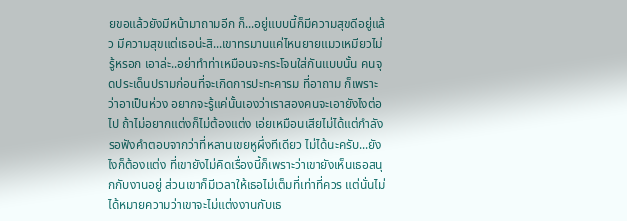ยขอแล้วยังมีหน้ามาถามอีก ก็...อยู่แบบนี้ก็มีความสุขดีอยู่แล้ว มีความสุขแต่เธอน่ะสิ...เขาทรมานแค่ไหนยายแมวเหมียวไม่รู้หรอก เอาล่ะ..อย่าทำท่าเหมือนจะกระโจนใส่กันแบบนั้น คนจุดประเด็นปรามก่อนที่จะเกิดการปะทะคารม ที่อาถาม ก็เพราะว่าอาเป็นห่วง อยากจะรู้แค่นั้นเองว่าเราสองคนจะเอายังไงต่อไป ถ้าไม่อยากแต่งก็ไม่ต้องแต่ง เอ่ยเหมือนเสียไม่ได้แต่กำลังรอฟังคำตอบจากว่าที่หลานเขยหูผึ่งทีเดียว ไม่ได้นะครับ...ยังไงก็ต้องแต่ง ที่เขายังไม่คิดเรื่องนี้ก็เพราะว่าเขายังเห็นเธอสนุกกับงานอยู่ ส่วนเขาก็มีเวลาให้เธอไม่เต็มที่เท่าที่ควร แต่นั่นไม่ได้หมายความว่าเขาจะไม่แต่งงานกับเธ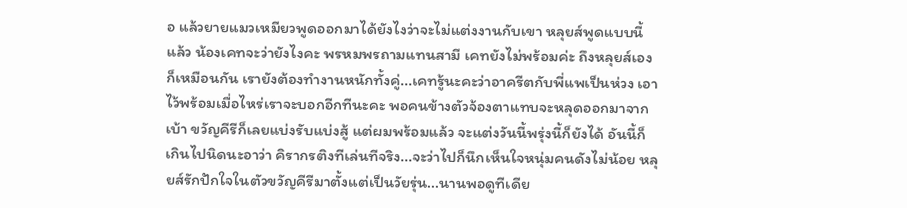อ แล้วยายแมวเหมียวพูดออกมาได้ยังไงว่าจะไม่แต่งงานกับเขา หลุยส์พูดแบบนี้แล้ว น้องเคทจะว่ายังไงคะ พรหมพรถามแทนสามี เคทยังไม่พร้อมค่ะ ถึงหลุยส์เองก็เหมือนกัน เรายังต้องทำงานหนักทั้งคู่...เคทรู้นะคะว่าอาครีตกับพี่แพเป็นห่วง เอาไว้พร้อมเมื่อไหร่เราจะบอกอีกทีนะคะ พอคนข้างตัวจ้องตาแทบจะหลุดออกมาจากเบ้า ขวัญคีรีก็เลยแบ่งรับแบ่งสู้ แต่ผมพร้อมแล้ว จะแต่งวันนี้พรุ่งนี้ก็ยังได้ อันนี้ก็เกินไปนิดนะอาว่า คิรากรติงทีเล่นทีจริง...จะว่าไปก็นึกเห็นใจหนุ่มคนดังไม่น้อย หลุยส์รักปักใจในตัวขวัญคีรีมาตั้งแต่เป็นวัยรุ่น...นานพอดูทีเดีย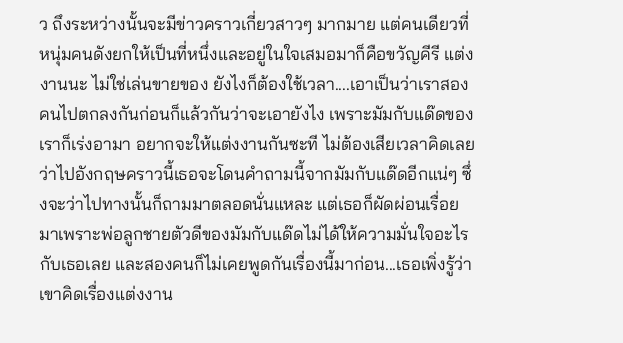ว ถึงระหว่างนั้นจะมีข่าวคราวเกี่ยวสาวๆ มากมาย แต่คนเดียวที่หนุ่มคนดังยกให้เป็นที่หนึ่งและอยู่ในใจเสมอมาก็คือขวัญคีรี แต่งงานนะ ไม่ใช่เล่นขายของ ยังไงก็ต้องใช้เวลา....เอาเป็นว่าเราสองคนไปตกลงกันก่อนก็แล้วกันว่าจะเอายังไง เพราะมัมกับแด๊ดของเราก็เร่งอามา อยากจะให้แต่งงานกันซะที ไม่ต้องเสียเวลาคิดเลยว่าไปอังกฤษคราวนี้เธอจะโดนคำถามนี้จากมัมกับแด๊ดอีกแน่ๆ ซึ่งจะว่าไปทางนั้นก็ถามมาตลอดนั่นแหละ แต่เธอก็ผัดผ่อนเรื่อยมาเพราะพ่อลูกชายตัวดีของมัมกับแด๊ดไม่ได้ให้ความมั่นใจอะไรกับเธอเลย และสองคนก็ไม่เคยพูดกันเรื่องนี้มาก่อน...เธอเพิ่งรู้ว่าเขาคิดเรื่องแต่งงาน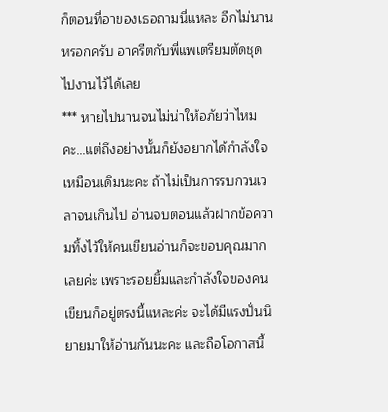ก็ตอนที่อาของเธอถามนี่แหละ อีกไม่นานหรอกครับ อาครีตกับพี่แพเตรียมตัดชุดไปงานไว้ได้เลย
*** หายไปนานจนไม่น่าให้อภัยว่าไหมคะ...แต่ถึงอย่างนั้นก็ยังอยากได้กำลังใจเหมือนเดิมนะคะ ถ้าไม่เป็นการรบกวนเวลาจนเกินไป อ่านจบตอนแล้วฝากข้อความทิ้งไว้ให้คนเขียนอ่านก็จะขอบคุณมากเลยค่ะ เพราะรอยยิ้มและกำลังใจของคนเขียนก็อยู่ตรงนี้แหละค่ะ จะได้มีแรงปั่นนิยายมาให้อ่านกันนะคะ และถือโอกาสนี้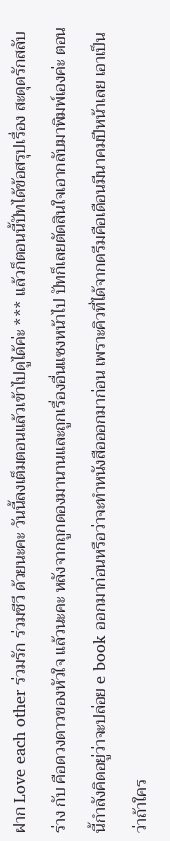ฝาก Love each other ร่วมรัก ร่วมชีวี ด้วยนะคะ วันนี้ลงเต็มตอนแล้วเข้าไปดูได้ค่ะ *** แล้วก็ตอนนี้ปัทได้ข้อสรุปเรื่อง สะดุดรักสลับร่าง กับ คือดวงดาวของหัวใจ แล้วนะคะ หลังจากถูกดองมานานและถูกเรื่องอื่นแซงหน้าไป ปัทก็เลยตัดสินใจเอากลับมาพิมพ์เองค่ะ ตอนนี้กำลังคิดอยู่ว่าจะปล่อย e book ออกมาก่อนหรือว่าจะทำหนังสือออกมาก่อน เพราะคิวที่ได้จากดรีมคือเดือนมีนาคมปีหน้าเลย เอาเป็นว่าถ้าใคร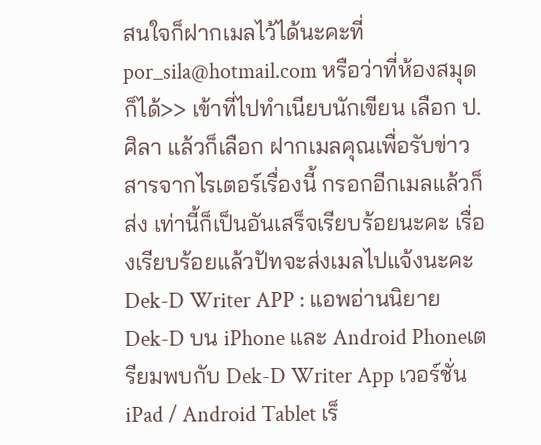สนใจก็ฝากเมลไว้ได้นะคะที่ por_sila@hotmail.com หรือว่าที่ห้องสมุดก็ได้>> เข้าที่ไปทำเนียบนักเขียน เลือก ป.ศิลา แล้วก็เลือก ฝากเมลคุณเพื่อรับข่าวสารจากไรเตอร์เรื่องนี้ กรอกอีกเมลแล้วก็ส่ง เท่านี้ก็เป็นอันเสร็จเรียบร้อยนะคะ เรื่องเรียบร้อยแล้วปัทจะส่งเมลไปแจ้งนะคะ
Dek-D Writer APP : แอพอ่านนิยาย Dek-D บน iPhone และ Android Phoneเตรียมพบกับ Dek-D Writer App เวอร์ชั่น iPad / Android Tablet เร็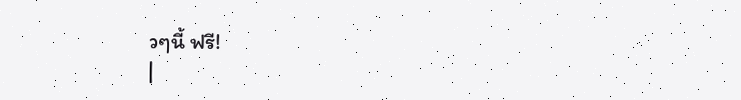วๆนี้ ฟรี!
|